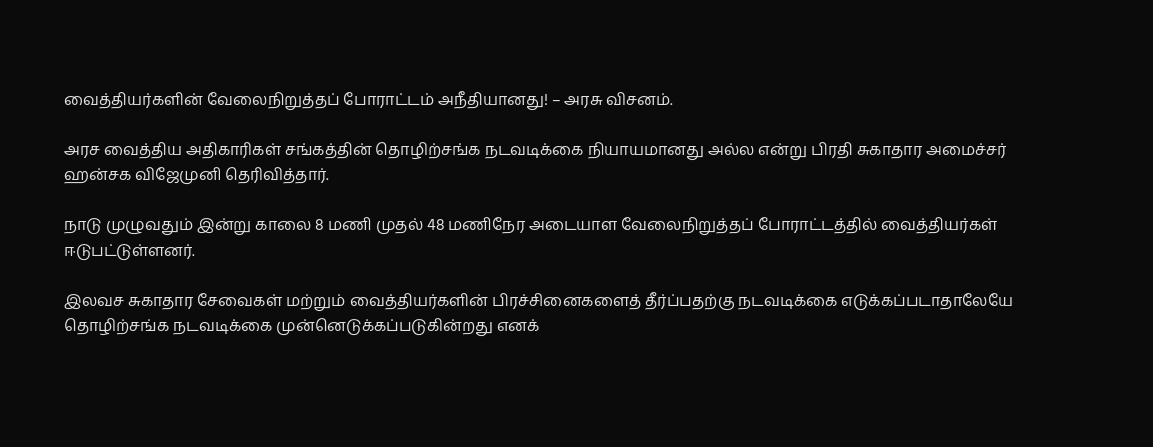வைத்தியர்களின் வேலைநிறுத்தப் போராட்டம் அநீதியானது! – அரசு விசனம்.

அரச வைத்திய அதிகாரிகள் சங்கத்தின் தொழிற்சங்க நடவடிக்கை நியாயமானது அல்ல என்று பிரதி சுகாதார அமைச்சர் ஹன்சக விஜேமுனி தெரிவித்தார்.

நாடு முழுவதும் இன்று காலை 8 மணி முதல் 48 மணிநேர அடையாள வேலைநிறுத்தப் போராட்டத்தில் வைத்தியர்கள் ஈடுபட்டுள்ளனர்.

இலவச சுகாதார சேவைகள் மற்றும் வைத்தியர்களின் பிரச்சினைகளைத் தீர்ப்பதற்கு நடவடிக்கை எடுக்கப்படாதாலேயே தொழிற்சங்க நடவடிக்கை முன்னெடுக்கப்படுகின்றது எனக்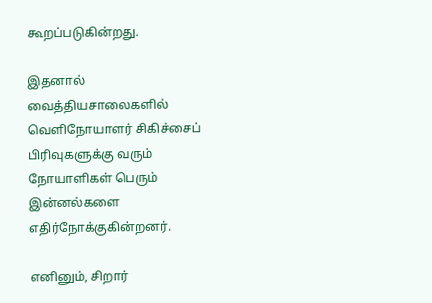கூறப்படுகின்றது.

இதனால் வைத்தியசாலைகளில் வெளிநோயாளர் சிகிச்சைப் பிரிவுகளுக்கு வரும் நோயாளிகள் பெரும் இன்னல்களை எதிர்நோக்குகின்றனர்.

எனினும், சிறார்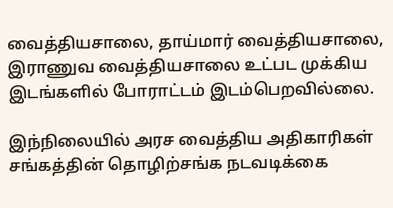வைத்தியசாலை, தாய்மார் வைத்தியசாலை, இராணுவ வைத்தியசாலை உட்பட முக்கிய இடங்களில் போராட்டம் இடம்பெறவில்லை.

இந்நிலையில் அரச வைத்திய அதிகாரிகள் சங்கத்தின் தொழிற்சங்க நடவடிக்கை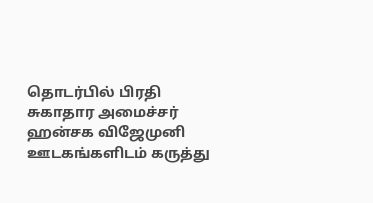தொடர்பில் பிரதி சுகாதார அமைச்சர் ஹன்சக விஜேமுனி ஊடகங்களிடம் கருத்து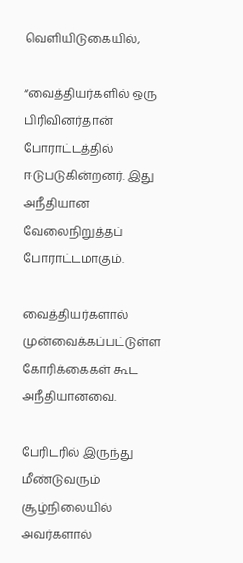வெளியிடுகையில்,

“வைத்தியர்களில் ஒரு பிரிவினர்தான் போராட்டத்தில் ஈடுபடுகின்றனர். இது அநீதியான வேலைநிறுத்தப் போராட்டமாகும்.

வைத்தியர்களால் முன்வைக்கப்பட்டுள்ள கோரிக்கைகள் கூட அநீதியானவை.

பேரிடரில் இருந்து மீண்டுவரும் சூழ்நிலையில் அவர்களால்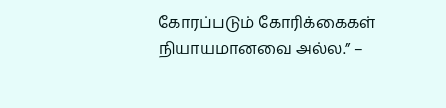கோரப்படும் கோரிக்கைகள் நியாயமானவை அல்ல.” –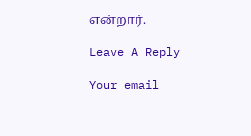என்றார்.

Leave A Reply

Your email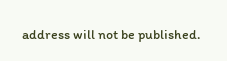address will not be published.